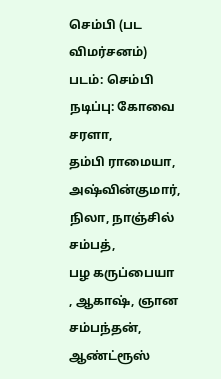செம்பி (பட விமர்சனம்)
படம்: செம்பி
நடிப்பு: கோவை சரளா,
தம்பி ராமையா, அஷ்வின்குமார்,
நிலா, நாஞ்சில் சம்பத்,
பழ கருப்பையா , ஆகாஷ், ஞான சம்பந்தன், ஆண்ட்ரூஸ்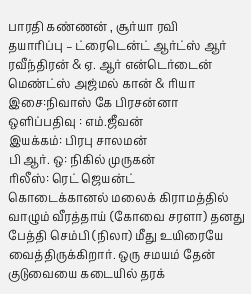பாரதி கண்ணன் , சூர்யா ரவி
தயாரிப்பு – ட்ரைடென்ட் ஆர்ட்ஸ் ஆர் ரவீந்திரன் & ஏ. ஆர் என்டெர்டைன் மெண்ட்ஸ் அஜ்மல் கான் & ரியா
இசை:நிவாஸ் கே பிரசன்னா
ஒளிப்பதிவு : எம்.ஜீவன்
இயக்கம்: பிரபு சாலமன்
பி ஆர். ஒ: நிகில் முருகன்
ரிலீஸ்: ரெட் ஜெயன்ட்
கொடைக்கானல் மலைக் கிராமத்தில் வாழும் வீரத்தாய் (கோவை சரளா) தனது பேத்தி செம்பி (நிலா) மீது உயிரையே வைத்திருக்கிறார். ஒரு சமயம் தேன் குடுவையை கடையில் தரக்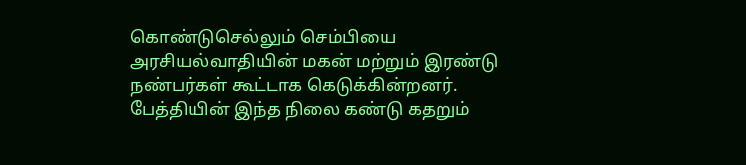கொண்டுசெல்லும் செம்பியை அரசியல்வாதியின் மகன் மற்றும் இரண்டு நண்பர்கள் கூட்டாக கெடுக்கின்றனர். பேத்தியின் இந்த நிலை கண்டு கதறும்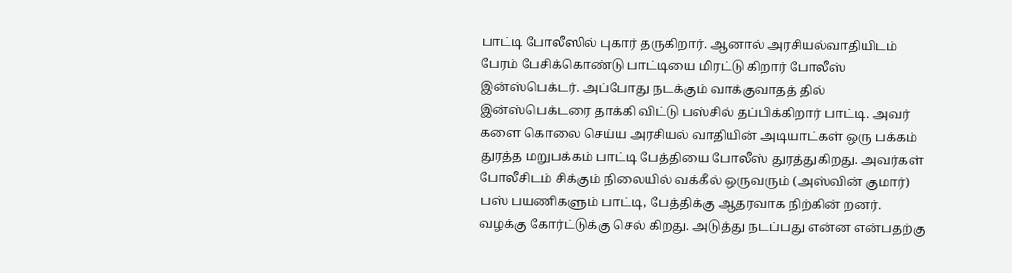பாட்டி போலீஸில் புகார் தருகிறார். ஆனால் அரசியல்வாதியிடம் பேரம் பேசிக்கொண்டு பாட்டியை மிரட்டு கிறார் போலீஸ் இன்ஸ்பெக்டர். அப்போது நடக்கும் வாக்குவாதத் தில் இன்ஸ்பெக்டரை தாக்கி விட்டு பஸ்சில் தப்பிக்கிறார் பாட்டி. அவர் களை கொலை செய்ய அரசியல் வாதியின் அடியாட்கள் ஒரு பக்கம் துரத்த மறுபக்கம் பாட்டி பேத்தியை போலீஸ் துரத்துகிறது. அவர்கள் போலீசிடம் சிக்கும் நிலையில் வக்கீல் ஒருவரும் (அஸ்வின் குமார்) பஸ் பயணிகளும் பாட்டி, பேத்திக்கு ஆதரவாக நிற்கின் றனர். வழக்கு கோர்ட்டுக்கு செல் கிறது. அடுத்து நடப்பது என்ன என்பதற்கு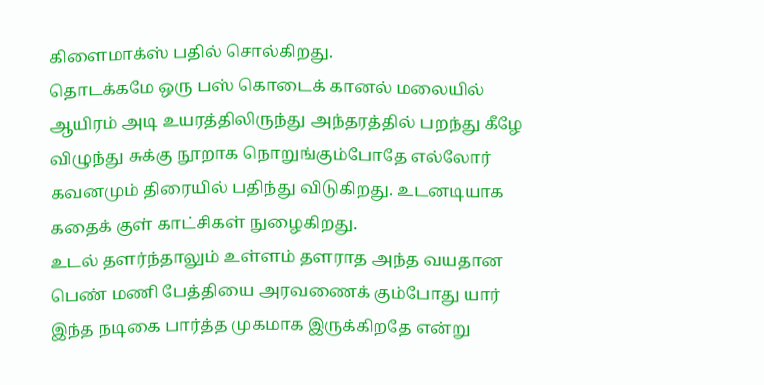கிளைமாக்ஸ் பதில் சொல்கிறது.
தொடக்கமே ஒரு பஸ் கொடைக் கானல் மலையில் ஆயிரம் அடி உயரத்திலிருந்து அந்தரத்தில் பறந்து கீழே விழுந்து சுக்கு நூறாக நொறுங்கும்போதே எல்லோர் கவனமும் திரையில் பதிந்து விடுகிறது. உடனடியாக கதைக் குள் காட்சிகள் நுழைகிறது.
உடல் தளர்ந்தாலும் உள்ளம் தளராத அந்த வயதான பெண் மணி பேத்தியை அரவணைக் கும்போது யார் இந்த நடிகை பார்த்த முகமாக இருக்கிறதே என்று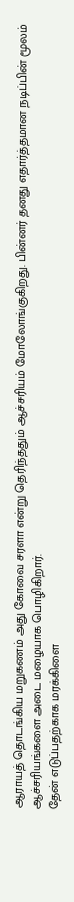ஆராயத் தொடங்கிய மறுகணம் அது கோவை சரளா என்று தெரிந்ததும் ஆச்சரியம் மோலோங்குகிறது. பின்னர் தனது எதார்த்தமான நடிப்பின் மூலம் ஆச்சரியங்களை அடை மழையாக பொழிகிறார்.
தேன் எடுப்பதற்காக மரக்கிளை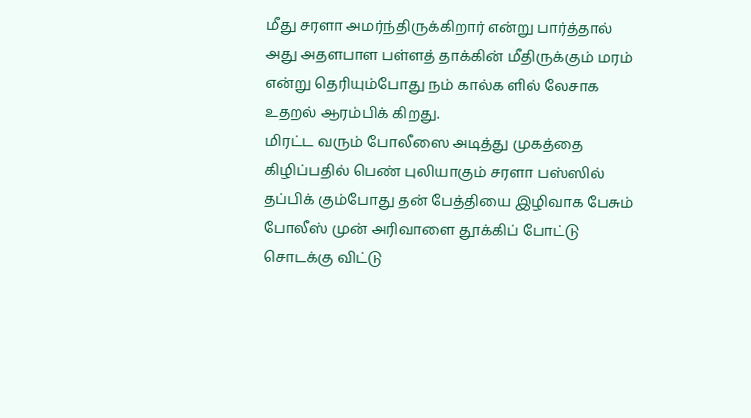மீது சரளா அமர்ந்திருக்கிறார் என்று பார்த்தால் அது அதளபாள பள்ளத் தாக்கின் மீதிருக்கும் மரம் என்று தெரியும்போது நம் கால்க ளில் லேசாக உதறல் ஆரம்பிக் கிறது.
மிரட்ட வரும் போலீஸை அடித்து முகத்தை கிழிப்பதில் பெண் புலியாகும் சரளா பஸ்ஸில் தப்பிக் கும்போது தன் பேத்தியை இழிவாக பேசும் போலீஸ் முன் அரிவாளை தூக்கிப் போட்டு சொடக்கு விட்டு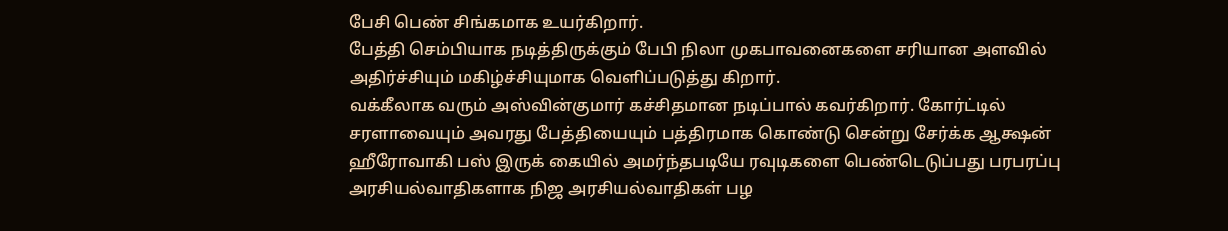பேசி பெண் சிங்கமாக உயர்கிறார்.
பேத்தி செம்பியாக நடித்திருக்கும் பேபி நிலா முகபாவனைகளை சரியான அளவில் அதிர்ச்சியும் மகிழ்ச்சியுமாக வெளிப்படுத்து கிறார்.
வக்கீலாக வரும் அஸ்வின்குமார் கச்சிதமான நடிப்பால் கவர்கிறார். கோர்ட்டில் சரளாவையும் அவரது பேத்தியையும் பத்திரமாக கொண்டு சென்று சேர்க்க ஆக்ஷன் ஹீரோவாகி பஸ் இருக் கையில் அமர்ந்தபடியே ரவுடிகளை பெண்டெடுப்பது பரபரப்பு
அரசியல்வாதிகளாக நிஜ அரசியல்வாதிகள் பழ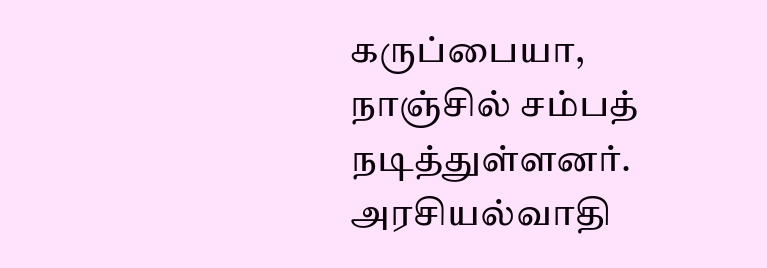கருப்பையா, நாஞ்சில் சம்பத் நடித்துள்ளனர். அரசியல்வாதி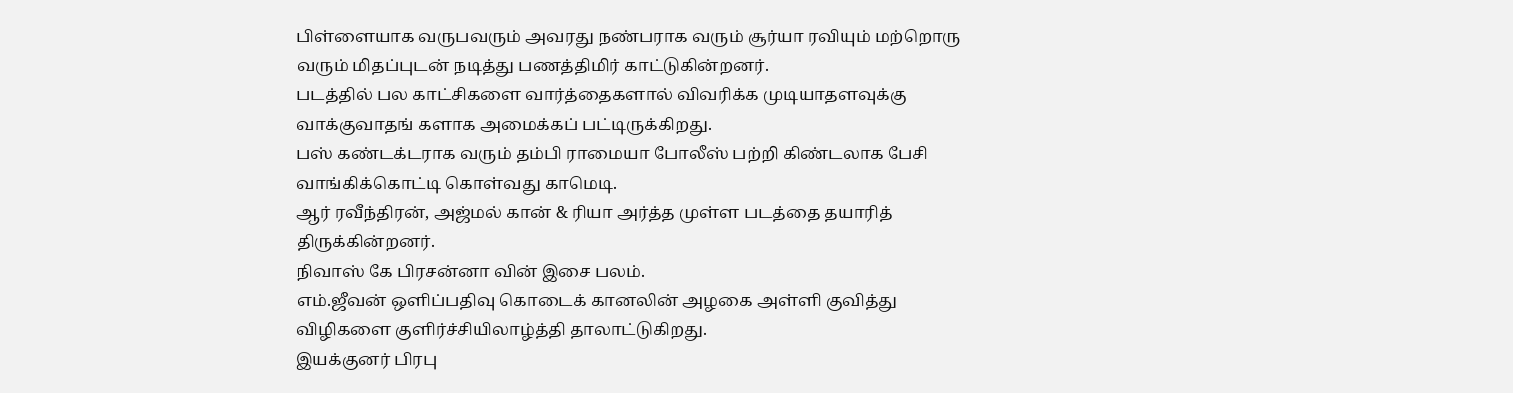பிள்ளையாக வருபவரும் அவரது நண்பராக வரும் சூர்யா ரவியும் மற்றொரு வரும் மிதப்புடன் நடித்து பணத்திமிர் காட்டுகின்றனர்.
படத்தில் பல காட்சிகளை வார்த்தைகளால் விவரிக்க முடியாதளவுக்கு வாக்குவாதங் களாக அமைக்கப் பட்டிருக்கிறது.
பஸ் கண்டக்டராக வரும் தம்பி ராமையா போலீஸ் பற்றி கிண்டலாக பேசி வாங்கிக்கொட்டி கொள்வது காமெடி.
ஆர் ரவீந்திரன், அஜ்மல் கான் & ரியா அர்த்த முள்ள படத்தை தயாரித் திருக்கின்றனர்.
நிவாஸ் கே பிரசன்னா வின் இசை பலம்.
எம்.ஜீவன் ஒளிப்பதிவு கொடைக் கானலின் அழகை அள்ளி குவித்து விழிகளை குளிர்ச்சியிலாழ்த்தி தாலாட்டுகிறது.
இயக்குனர் பிரபு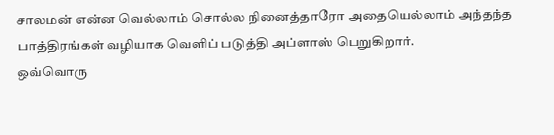சாலமன் என்ன வெல்லாம் சொல்ல நினைத்தாரோ அதையெல்லாம் அந்தந்த பாத்திரங்கள் வழியாக வெளிப் படுத்தி அப்ளாஸ் பெறுகிறார்.
ஒவ்வொரு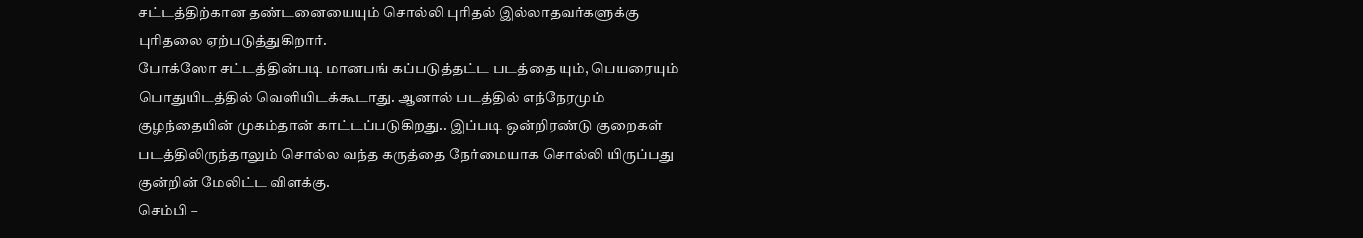சட்டத்திற்கான தண்டனையையும் சொல்லி புரிதல் இல்லாதவர்களுக்கு புரிதலை ஏற்படுத்துகிறார்.
போக்ஸோ சட்டத்தின்படி மானபங் கப்படுத்தட்ட படத்தை யும், பெயரையும் பொதுயிடத்தில் வெளியிடக்கூடாது. ஆனால் படத்தில் எந்நேரமும் குழந்தையின் முகம்தான் காட்டப்படுகிறது.. இப்படி ஒன்றிரண்டு குறைகள் படத்திலிருந்தாலும் சொல்ல வந்த கருத்தை நேர்மையாக சொல்லி யிருப்பது குன்றின் மேலிட்ட விளக்கு.
செம்பி –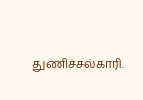துணிச்சல்காரி.